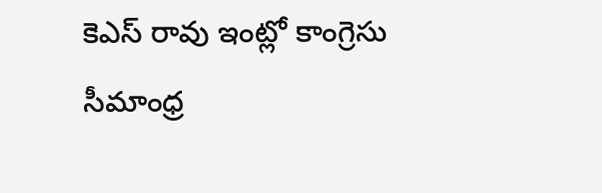కెఎస్ రావు ఇంట్లో కాంగ్రెసు సీమాంధ్ర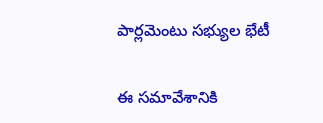పార్లమెంటు సభ్యుల భేటీ

ఈ సమావేశానికి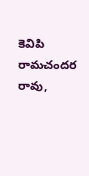కెవిపి రామచందర రావు,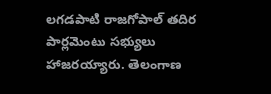లగడపాటి రాజగోపాల్ తదిర పార్లమెంటు సభ్యులు హాజరయ్యారు. తెలంగాణ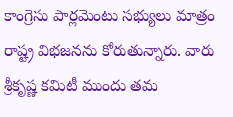కాంగ్రెసు పార్లమెంటు సభ్యులు మాత్రం రాష్ట్ర విభజనను కోరుతున్నారు. వారు శ్రీకృష్ణ కమిటీ ముందు తమ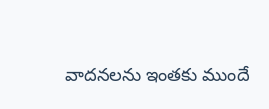వాదనలను ఇంతకు ముందే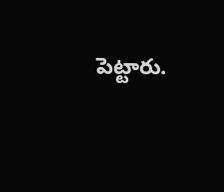పెట్టారు.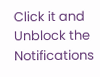Click it and Unblock the Notifications